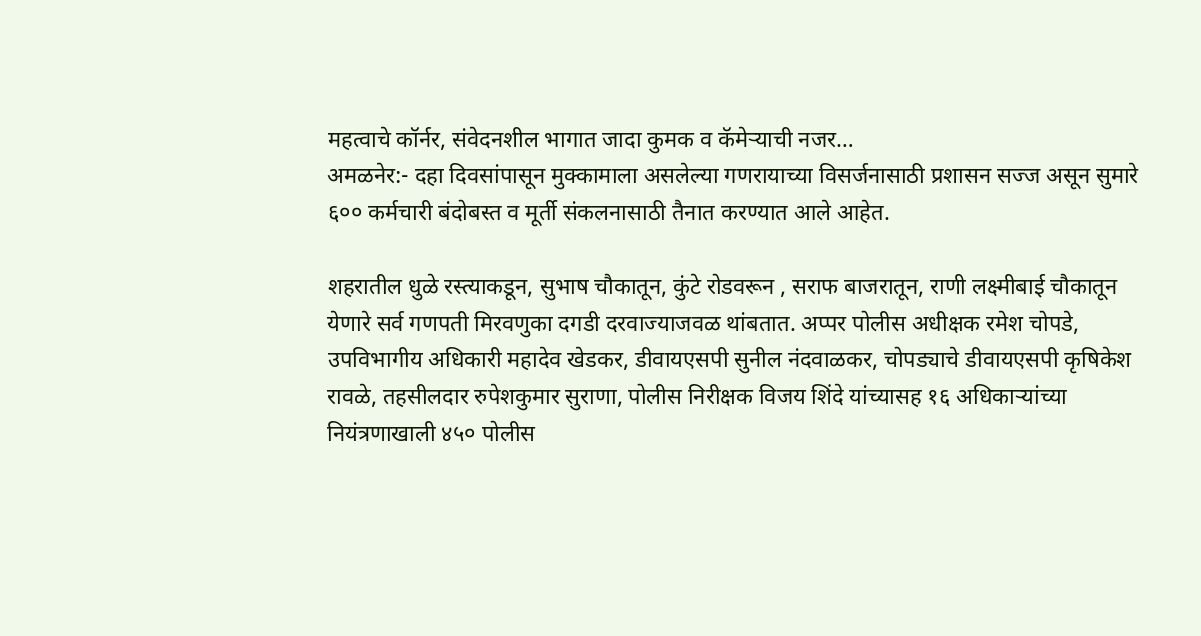महत्वाचे कॉर्नर, संवेदनशील भागात जादा कुमक व कॅमेऱ्याची नजर…
अमळनेर:- दहा दिवसांपासून मुक्कामाला असलेल्या गणरायाच्या विसर्जनासाठी प्रशासन सज्ज असून सुमारे ६०० कर्मचारी बंदोबस्त व मूर्ती संकलनासाठी तैनात करण्यात आले आहेत.

शहरातील धुळे रस्त्याकडून, सुभाष चौकातून, कुंटे रोडवरून , सराफ बाजरातून, राणी लक्ष्मीबाई चौकातून येणारे सर्व गणपती मिरवणुका दगडी दरवाज्याजवळ थांबतात. अप्पर पोलीस अधीक्षक रमेश चोपडे, उपविभागीय अधिकारी महादेव खेडकर, डीवायएसपी सुनील नंदवाळकर, चोपड्याचे डीवायएसपी कृषिकेश रावळे, तहसीलदार रुपेशकुमार सुराणा, पोलीस निरीक्षक विजय शिंदे यांच्यासह १६ अधिकाऱ्यांच्या नियंत्रणाखाली ४५० पोलीस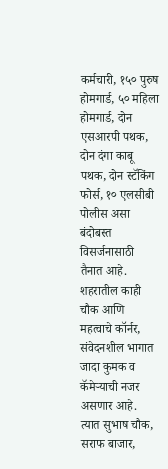कर्मचारी, १५० पुरुष होमगार्ड, ५० महिला होमगार्ड, दोन एसआरपी पथक, दोन दंगा काबू पथक, दोन स्टॅकिंग फोर्स, १० एलसीबी पोलीस असा बंदोबस्त विसर्जनासाठी तैनात आहे.
शहरातील काही चौक आणि महत्वाचे कॉर्नर, संवेदनशील भागात जादा कुमक व कॅमेऱ्याची नजर असणार आहे. त्यात सुभाष चौक, सराफ बाजार,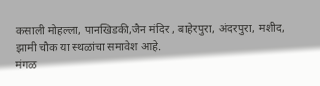कसाली मोहल्ला, पानखिडकी,जैन मंदिर , बाहेरपुरा, अंदरपुरा, मशीद, झामी चौक या स्थळांचा समावेश आहे.
मंगळ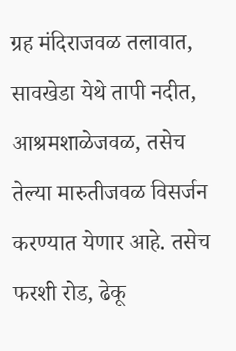ग्रह मंदिराजवळ तलावात, सावखेडा येथे तापी नदीत, आश्रमशाळेजवळ, तसेच तेल्या मारुतीजवळ विसर्जन करण्यात येणार आहे. तसेच फरशी रोड, ढेकू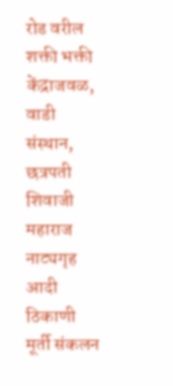रोड वरील शक्ती भक्ती केंद्राजवळ, वाडी संस्थान, छत्रपती शिवाजी महाराज नाट्यगृह आदी ठिकाणी मूर्ती संकलन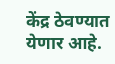केंद्र ठेवण्यात येणार आहे.